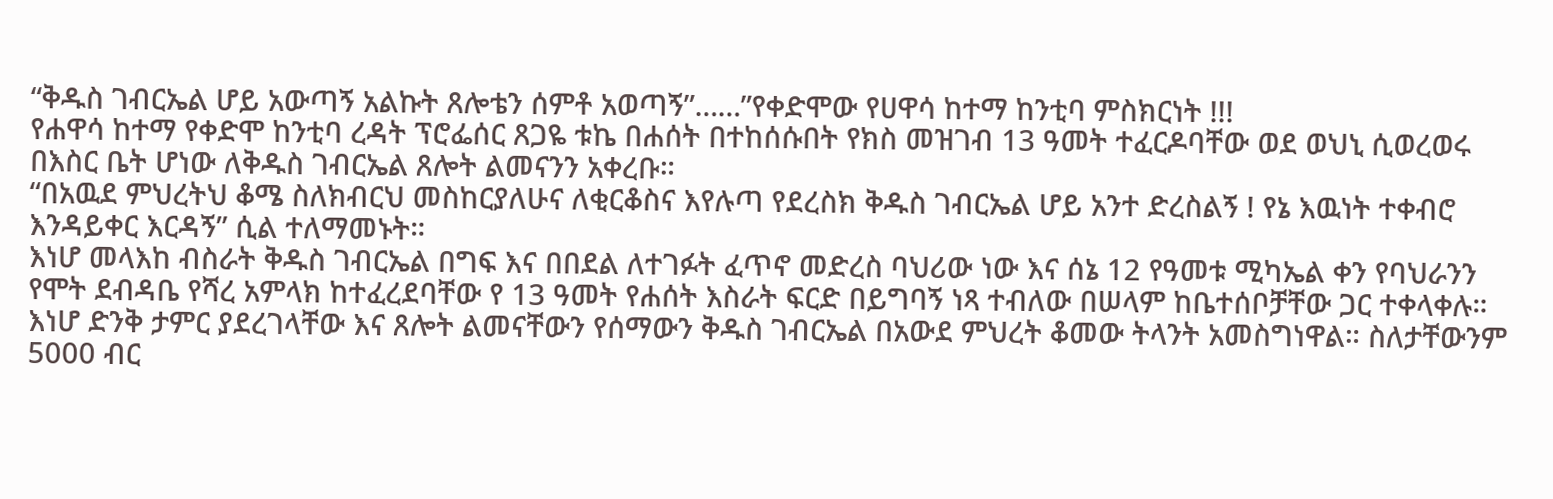“ቅዱስ ገብርኤል ሆይ አውጣኝ አልኩት ጸሎቴን ሰምቶ አወጣኝ”……”የቀድሞው የሀዋሳ ከተማ ከንቲባ ምስክርነት !!!
የሐዋሳ ከተማ የቀድሞ ከንቲባ ረዳት ፕሮፌሰር ጸጋዬ ቱኬ በሐሰት በተከሰሱበት የክስ መዝገብ 13 ዓመት ተፈርዶባቸው ወደ ወህኒ ሲወረወሩ በእስር ቤት ሆነው ለቅዱስ ገብርኤል ጸሎት ልመናንን አቀረቡ።
“በአዉደ ምህረትህ ቆሜ ስለክብርህ መስከርያለሁና ለቂርቆስና እየሉጣ የደረስክ ቅዱስ ገብርኤል ሆይ አንተ ድረስልኝ ! የኔ እዉነት ተቀብሮ እንዳይቀር እርዳኝ” ሲል ተለማመኑት።
እነሆ መላእከ ብስራት ቅዱስ ገብርኤል በግፍ እና በበደል ለተገፉት ፈጥኖ መድረስ ባህሪው ነው እና ሰኔ 12 የዓመቱ ሚካኤል ቀን የባህራንን የሞት ደብዳቤ የሻረ አምላክ ከተፈረደባቸው የ 13 ዓመት የሐሰት እስራት ፍርድ በይግባኝ ነጻ ተብለው በሠላም ከቤተሰቦቻቸው ጋር ተቀላቀሉ።
እነሆ ድንቅ ታምር ያደረገላቸው እና ጸሎት ልመናቸውን የሰማውን ቅዱስ ገብርኤል በአውደ ምህረት ቆመው ትላንት አመስግነዋል። ስለታቸውንም 5000 ብር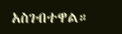አስገብተዋል።